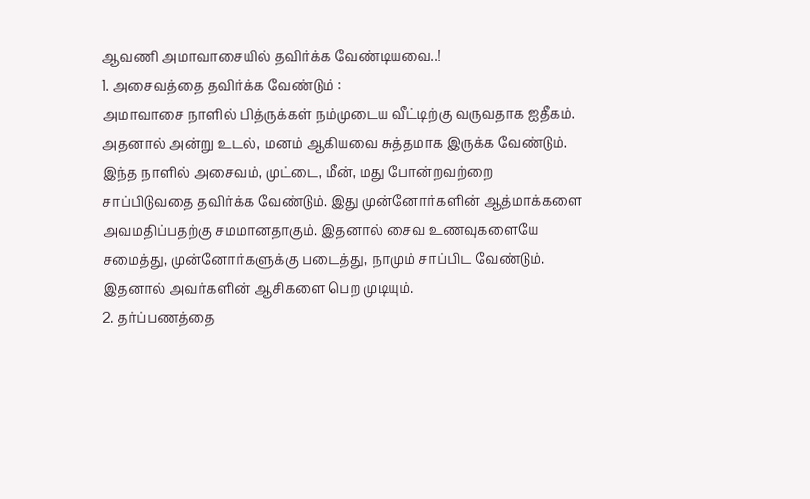ஆவணி அமாவாசையில் தவிர்க்க வேண்டியவை..!
1. அசைவத்தை தவிர்க்க வேண்டும் :
அமாவாசை நாளில் பித்ருக்கள் நம்முடைய வீட்டிற்கு வருவதாக ஐதீகம். அதனால் அன்று உடல், மனம் ஆகியவை சுத்தமாக இருக்க வேண்டும். இந்த நாளில் அசைவம், முட்டை, மீன், மது போன்றவற்றை சாப்பிடுவதை தவிர்க்க வேண்டும். இது முன்னோர்களின் ஆத்மாக்களை அவமதிப்பதற்கு சமமானதாகும். இதனால் சைவ உணவுகளையே சமைத்து, முன்னோர்களுக்கு படைத்து, நாமும் சாப்பிட வேண்டும். இதனால் அவர்களின் ஆசிகளை பெற முடியும்.
2. தர்ப்பணத்தை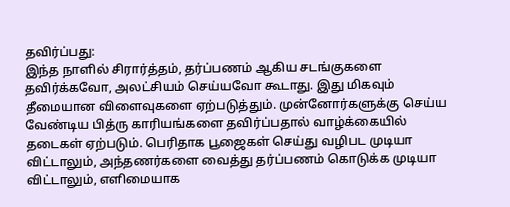தவிர்ப்பது:
இந்த நாளில் சிரார்த்தம், தர்ப்பணம் ஆகிய சடங்குகளை தவிர்க்கவோ, அலட்சியம் செய்யவோ கூடாது. இது மிகவும் தீமையான விளைவுகளை ஏற்படுத்தும். முன்னோர்களுக்கு செய்ய வேண்டிய பித்ரு காரியங்களை தவிர்ப்பதால் வாழ்க்கையில் தடைகள் ஏற்படும். பெரிதாக பூஜைகள் செய்து வழிபட முடியா விட்டாலும், அந்தணர்களை வைத்து தர்ப்பணம் கொடுக்க முடியா விட்டாலும், எளிமையாக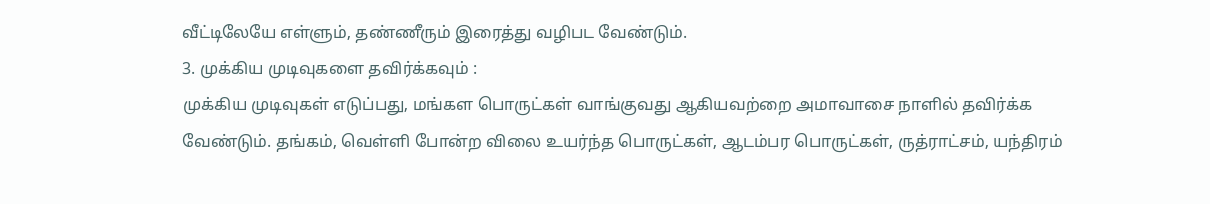வீட்டிலேயே எள்ளும், தண்ணீரும் இரைத்து வழிபட வேண்டும்.
3. முக்கிய முடிவுகளை தவிர்க்கவும் :
முக்கிய முடிவுகள் எடுப்பது, மங்கள பொருட்கள் வாங்குவது ஆகியவற்றை அமாவாசை நாளில் தவிர்க்க வேண்டும். தங்கம், வெள்ளி போன்ற விலை உயர்ந்த பொருட்கள், ஆடம்பர பொருட்கள், ருத்ராட்சம், யந்திரம்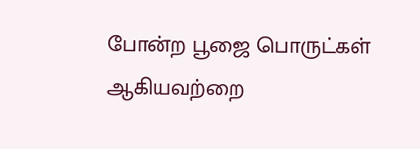போன்ற பூஜை பொருட்கள் ஆகியவற்றை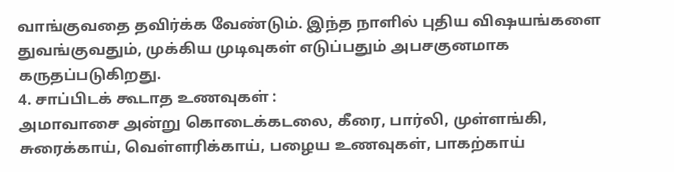வாங்குவதை தவிர்க்க வேண்டும். இந்த நாளில் புதிய விஷயங்களை துவங்குவதும், முக்கிய முடிவுகள் எடுப்பதும் அபசகுனமாக கருதப்படுகிறது.
4. சாப்பிடக் கூடாத உணவுகள் :
அமாவாசை அன்று கொடைக்கடலை, கீரை, பார்லி, முள்ளங்கி, சுரைக்காய், வெள்ளரிக்காய், பழைய உணவுகள், பாகற்காய்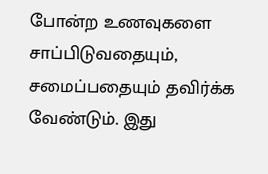போன்ற உணவுகளை சாப்பிடுவதையும், சமைப்பதையும் தவிர்க்க வேண்டும். இது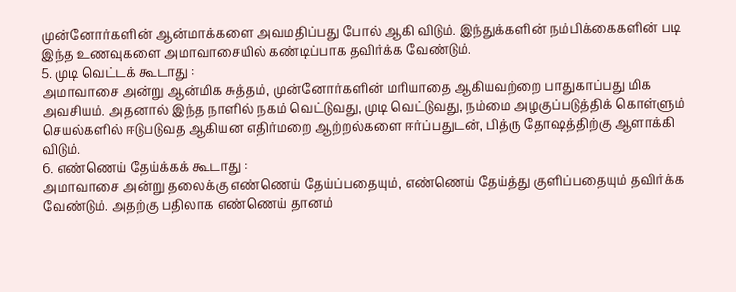முன்னோர்களின் ஆன்மாக்களை அவமதிப்பது போல் ஆகி விடும். இந்துக்களின் நம்பிக்கைகளின் படி இந்த உணவுகளை அமாவாசையில் கண்டிப்பாக தவிர்க்க வேண்டும்.
5. முடி வெட்டக் கூடாது :
அமாவாசை அன்று ஆன்மிக சுத்தம், முன்னோர்களின் மரியாதை ஆகியவற்றை பாதுகாப்பது மிக அவசியம். அதனால் இந்த நாளில் நகம் வெட்டுவது, முடி வெட்டுவது, நம்மை அழகுப்படுத்திக் கொள்ளும் செயல்களில் ஈடுபடுவத ஆகியன எதிர்மறை ஆற்றல்களை ஈர்ப்பதுடன், பித்ரு தோஷத்திற்கு ஆளாக்கி விடும்.
6. எண்ணெய் தேய்க்கக் கூடாது :
அமாவாசை அன்று தலைக்கு எண்ணெய் தேய்ப்பதையும், எண்ணெய் தேய்த்து குளிப்பதையும் தவிர்க்க வேண்டும். அதற்கு பதிலாக எண்ணெய் தானம்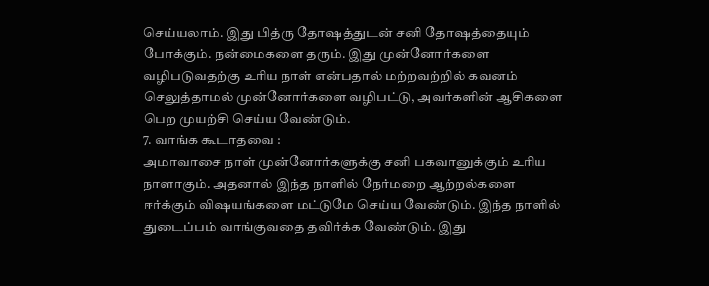செய்யலாம். இது பித்ரு தோஷத்துடன் சனி தோஷத்தையும் போக்கும். நன்மைகளை தரும். இது முன்னோர்களை வழிபடுவதற்கு உரிய நாள் என்பதால் மற்றவற்றில் கவனம் செலுத்தாமல் முன்னோர்களை வழிபட்டு, அவர்களின் ஆசிகளை பெற முயற்சி செய்ய வேண்டும்.
7. வாங்க கூடாதவை :
அமாவாசை நாள் முன்னோர்களுக்கு சனி பகவானுக்கும் உரிய நாளாகும். அதனால் இந்த நாளில் நேர்மறை ஆற்றல்களை ஈர்க்கும் விஷயங்களை மட்டுமே செய்ய வேண்டும். இந்த நாளில் துடைப்பம் வாங்குவதை தவிர்க்க வேண்டும். இது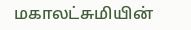மகாலட்சுமியின்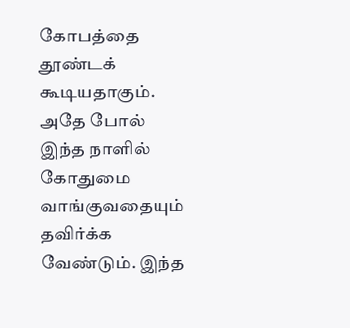கோபத்தை தூண்டக் கூடியதாகும். அதே போல் இந்த நாளில் கோதுமை வாங்குவதையும் தவிர்க்க வேண்டும். இந்த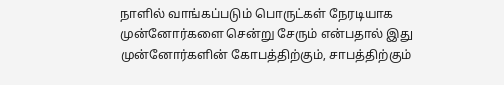நாளில் வாங்கப்படும் பொருட்கள் நேரடியாக முன்னோர்களை சென்று சேரும் என்பதால் இது முன்னோர்களின் கோபத்திற்கும், சாபத்திற்கும்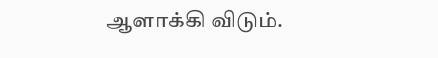ஆளாக்கி விடும்.